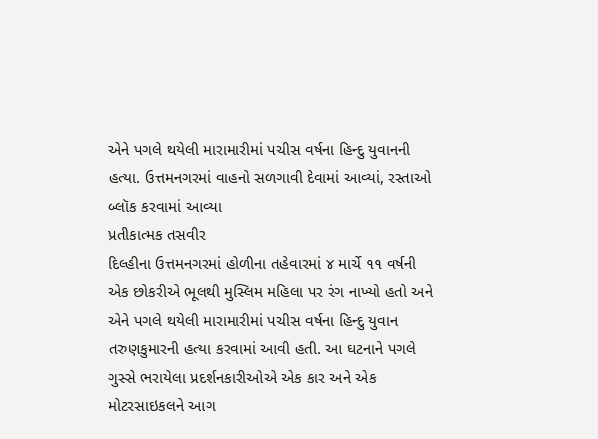એને પગલે થયેલી મારામારીમાં પચીસ વર્ષના હિન્દુ યુવાનની હત્યા. ઉત્તમનગરમાં વાહનો સળગાવી દેવામાં આવ્યાં, રસ્તાઓ બ્લૉક કરવામાં આવ્યા
પ્રતીકાત્મક તસવીર
દિલ્હીના ઉત્તમનગરમાં હોળીના તહેવારમાં ૪ માર્ચે ૧૧ વર્ષની એક છોકરીએ ભૂલથી મુસ્લિમ મહિલા પર રંગ નાખ્યો હતો અને એને પગલે થયેલી મારામારીમાં પચીસ વર્ષના હિન્દુ યુવાન તરુણકુમારની હત્યા કરવામાં આવી હતી. આ ઘટનાને પગલે ગુસ્સે ભરાયેલા પ્રદર્શનકારીઓએ એક કાર અને એક મોટરસાઇકલને આગ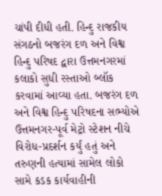ચાંપી દીધી હતી. હિન્દુ રાજકીય સંગઠનો બજરંગ દળ અને વિશ્વ હિન્દુ પરિષદ દ્વારા ઉત્તમનગરમાં કલાકો સુધી રસ્તાઓ બ્લૉક કરવામાં આવ્યા હતા. બજરંગ દળ અને વિશ્વ હિન્દુ પરિષદના સભ્યોએ ઉત્તમનગર-પૂર્વ મેટ્રો સ્ટેશન નીચે વિરોધ-પ્રદર્શન કર્યું હતું અને તરુણની હત્યામાં સામેલ લોકો સામે કડક કાર્યવાહીની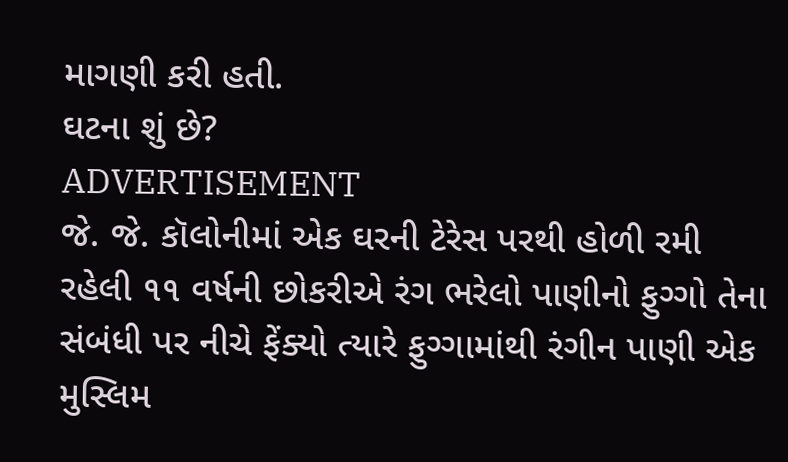માગણી કરી હતી.
ઘટના શું છે?
ADVERTISEMENT
જે. જે. કૉલોનીમાં એક ઘરની ટેરેસ પરથી હોળી રમી રહેલી ૧૧ વર્ષની છોકરીએ રંગ ભરેલો પાણીનો ફુગ્ગો તેના સંબંધી પર નીચે ફેંક્યો ત્યારે ફુગ્ગામાંથી રંગીન પાણી એક મુસ્લિમ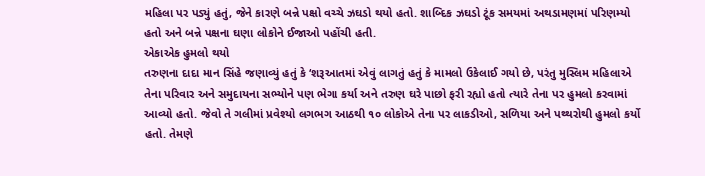મહિલા પર પડ્યું હતું, જેને કારણે બન્ને પક્ષો વચ્ચે ઝઘડો થયો હતો. શાબ્દિક ઝઘડો ટૂંક સમયમાં અથડામણમાં પરિણમ્યો હતો અને બન્ને પક્ષના ઘણા લોકોને ઈજાઓ પહોંચી હતી.
એકાએક હુમલો થયો
તરુણના દાદા માન સિંહે જણાવ્યું હતું કે ‘શરૂઆતમાં એવું લાગતું હતું કે મામલો ઉકેલાઈ ગયો છે, પરંતુ મુસ્લિમ મહિલાએ તેના પરિવાર અને સમુદાયના સભ્યોને પણ ભેગા કર્યા અને તરુણ ઘરે પાછો ફરી રહ્યો હતો ત્યારે તેના પર હુમલો કરવામાં આવ્યો હતો. જેવો તે ગલીમાં પ્રવેશ્યો લગભગ આઠથી ૧૦ લોકોએ તેના પર લાકડીઓ, સળિયા અને પથ્થરોથી હુમલો કર્યો હતો. તેમણે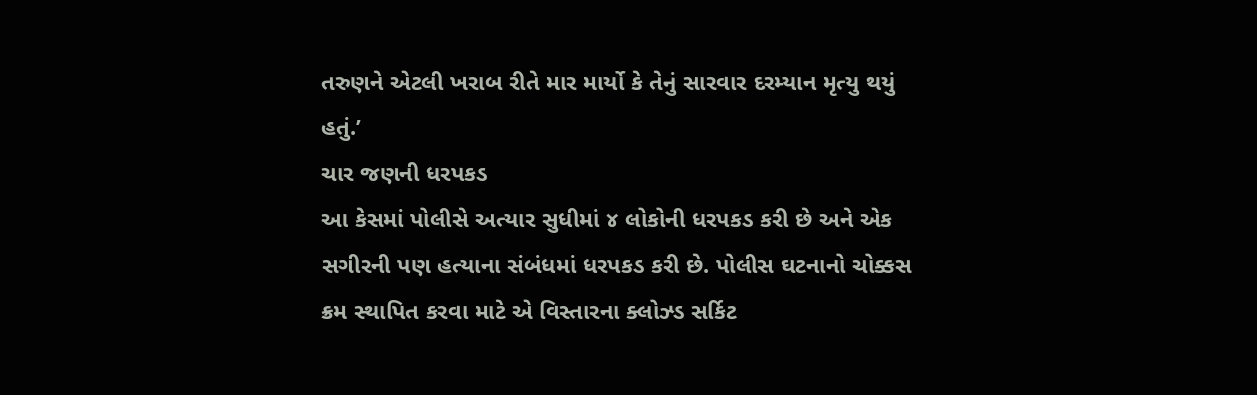તરુણને એટલી ખરાબ રીતે માર માર્યો કે તેનું સારવાર દરમ્યાન મૃત્યુ થયું હતું.’
ચાર જણની ધરપકડ
આ કેસમાં પોલીસે અત્યાર સુધીમાં ૪ લોકોની ધરપકડ કરી છે અને એક સગીરની પણ હત્યાના સંબંધમાં ધરપકડ કરી છે. પોલીસ ઘટનાનો ચોક્કસ ક્રમ સ્થાપિત કરવા માટે એ વિસ્તારના ક્લોઝ્ડ સર્કિટ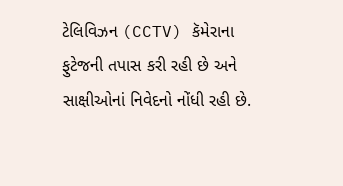ટેલિવિઝન (CCTV) કૅમેરાના ફુટેજની તપાસ કરી રહી છે અને સાક્ષીઓનાં નિવેદનો નોંધી રહી છે.